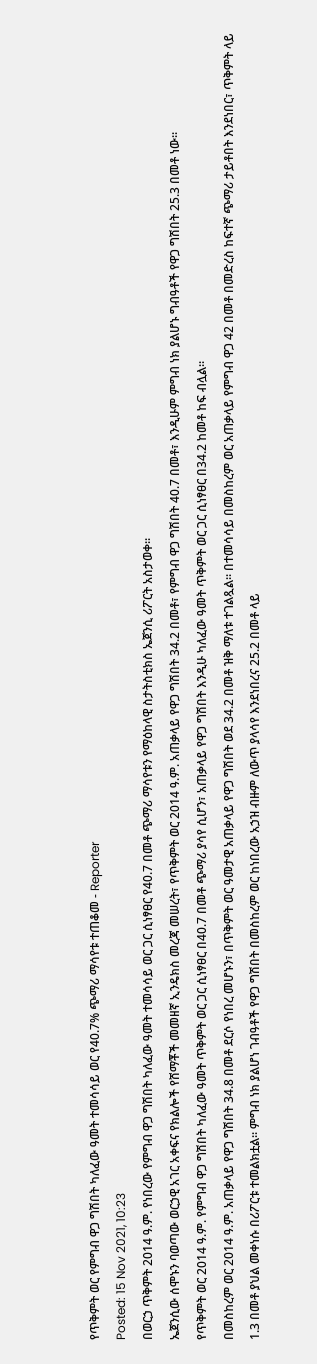የጥቅምት ወር የምግብ ዋጋ ግሽበት ካለፈው ዓመት ተመሳሳይ ወር የ40.7% ጭማሪ ማሳየቱ ተጠቆመ - Reporter
Posted: 15 Nov 2021, 10:23
በወርኃ ጥቅምት 2014 ዓ.ም. የነበረው የምግብ ዋጋ ግሽበት ካለፈው ዓመት ተመሳሳይ ወር ጋር ሲነፃፀር የ40.7 በመቶ ጭማሪ ማሳየቱን የማዕከላዊ ስታትስቲክስ ኤጀንሲ ሪፖርት አስታወቀ፡፡
ኤጀንሲው ሰሞኑን ባወጣው ወርኃዊ አገር አቀፍና የክልሎች የሸማቾች መመዘኛ ኢንዴክስ መረጃ መሠረት፣ የጥቅምት ወር 2014 ዓ.ም. አጠቃላይ የዋጋ ግሽበት 34.2 በመቶ፣ የምግብ ዋጋ ግሽበት 40.7 በመቶ፣ እንዲሁም ምግብ ነክ ያልሆኑ ግብዓቶች የዋጋ ግሽበት 25.3 በመቶ ነው፡፡
የጥቅምት ወር 2014 ዓ.ም. የምግብ ዋጋ ግሽበት ካለፈው ዓመት ጥቅምት ወር ጋር ሲነፃፀር በ40.7 በመቶ ጭማሪ ያሳየ ሲሆን፣ አጠቃላይ የዋጋ ግሽበት እንዲሁ ካለፈው ዓመት ጥቅምት ወር ጋር ሲነፃፀር በ34.2 ከመቶ ከፍ ብሏል፡፡
በመስከረም ወር 2014 ዓ.ም. አጠቃላይ የዋጋ ግሽበት 34.8 በመቶ ደርሶ የነበረ መሆኑን፣ በጥቅምት ወር ዓመታዊ አጠቃላይ የዋጋ ግሽበት ወደ 34.2 በመቶ ዝቅ ማለቱ ተገልጿል፡፡ በተመሳሳይ በመስከረም ወር አጠቃላይ የምግብ ዋጋ 42 በመቶ በመድረስ ከፍተኛ ጭማሪ ታይቶበት እንደነበር፣ ጥቅምት ላይ 1.3 በመቶ ያህል መቀነሱ በሪፖርቱ ተመልክቷል፡፡ ምግብ ነክ ያልሆነ ገብዓቶች የዋጋ ግሽበት በመስከረም ወር ከነበረው አኃዝ ብዙም ለውጥ ያላሳየ እንደነበረና 25.2 በመቶ ላይ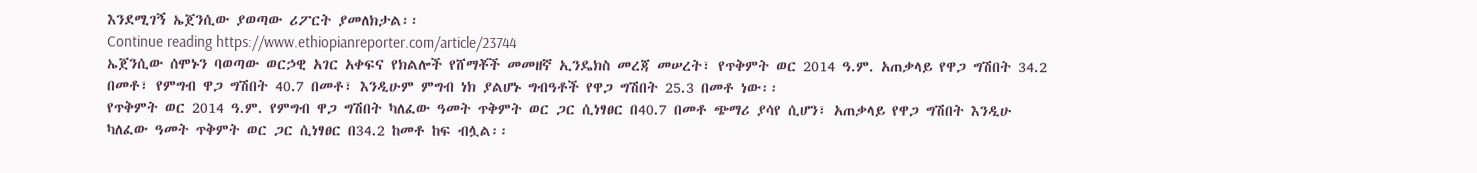እንደሚገኝ ኤጀንሲው ያወጣው ሪፖርት ያመለክታል፡፡
Continue reading https://www.ethiopianreporter.com/article/23744
ኤጀንሲው ሰሞኑን ባወጣው ወርኃዊ አገር አቀፍና የክልሎች የሸማቾች መመዘኛ ኢንዴክስ መረጃ መሠረት፣ የጥቅምት ወር 2014 ዓ.ም. አጠቃላይ የዋጋ ግሽበት 34.2 በመቶ፣ የምግብ ዋጋ ግሽበት 40.7 በመቶ፣ እንዲሁም ምግብ ነክ ያልሆኑ ግብዓቶች የዋጋ ግሽበት 25.3 በመቶ ነው፡፡
የጥቅምት ወር 2014 ዓ.ም. የምግብ ዋጋ ግሽበት ካለፈው ዓመት ጥቅምት ወር ጋር ሲነፃፀር በ40.7 በመቶ ጭማሪ ያሳየ ሲሆን፣ አጠቃላይ የዋጋ ግሽበት እንዲሁ ካለፈው ዓመት ጥቅምት ወር ጋር ሲነፃፀር በ34.2 ከመቶ ከፍ ብሏል፡፡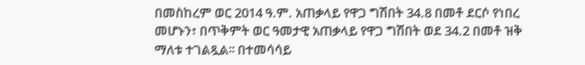በመስከረም ወር 2014 ዓ.ም. አጠቃላይ የዋጋ ግሽበት 34.8 በመቶ ደርሶ የነበረ መሆኑን፣ በጥቅምት ወር ዓመታዊ አጠቃላይ የዋጋ ግሽበት ወደ 34.2 በመቶ ዝቅ ማለቱ ተገልጿል፡፡ በተመሳሳይ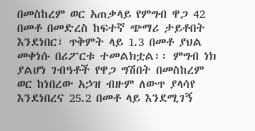በመስከረም ወር አጠቃላይ የምግብ ዋጋ 42 በመቶ በመድረስ ከፍተኛ ጭማሪ ታይቶበት እንደነበር፣ ጥቅምት ላይ 1.3 በመቶ ያህል መቀነሱ በሪፖርቱ ተመልክቷል፡፡ ምግብ ነክ ያልሆነ ገብዓቶች የዋጋ ግሽበት በመስከረም ወር ከነበረው አኃዝ ብዙም ለውጥ ያላሳየ እንደነበረና 25.2 በመቶ ላይ እንደሚገኝ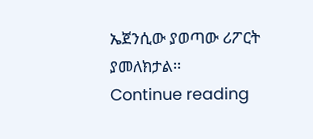ኤጀንሲው ያወጣው ሪፖርት ያመለክታል፡፡
Continue reading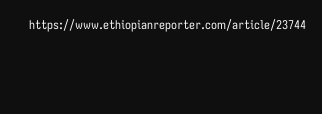https://www.ethiopianreporter.com/article/23744